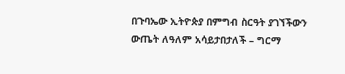በጉባኤው ኢትዮጵያ በምግብ ስርዓት ያገኘችውን ውጤት ለዓለም አሳይታበታለች – ግርማ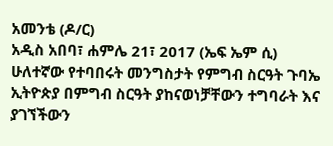አመንቴ (ዶ/ር)
አዲስ አበባ፣ ሐምሌ 21፣ 2017 (ኤፍ ኤም ሲ) ሁለተኛው የተባበሩት መንግስታት የምግብ ስርዓት ጉባኤ ኢትዮጵያ በምግብ ስርዓት ያከናወነቻቸውን ተግባራት እና ያገኘችውን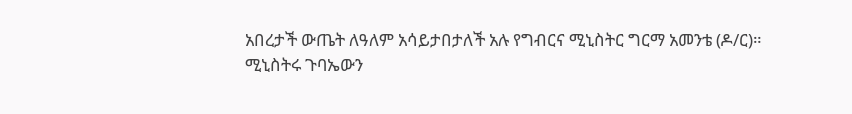አበረታች ውጤት ለዓለም አሳይታበታለች አሉ የግብርና ሚኒስትር ግርማ አመንቴ (ዶ/ር)።
ሚኒስትሩ ጉባኤውን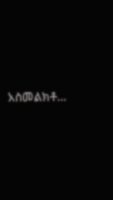አስመልክቶ…